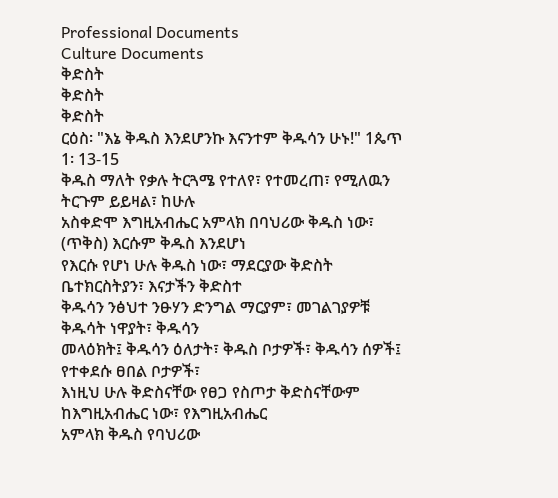Professional Documents
Culture Documents
ቅድስት
ቅድስት
ቅድስት
ርዕስ፡ "እኔ ቅዱስ እንደሆንኩ እናንተም ቅዱሳን ሁኑ!" 1ጴጥ 1፡ 13-15
ቅዱስ ማለት የቃሉ ትርጓሜ የተለየ፣ የተመረጠ፣ የሚለዉን ትርጉም ይይዛል፣ ከሁሉ
አስቀድሞ እግዚአብሔር አምላክ በባህሪው ቅዱስ ነው፣ (ጥቅስ) እርሱም ቅዱስ እንደሆነ
የእርሱ የሆነ ሁሉ ቅዱስ ነው፣ ማደርያው ቅድስት ቤተክርስትያን፣ እናታችን ቅድስተ
ቅዱሳን ንፅህተ ንፁሃን ድንግል ማርያም፣ መገልገያዎቹ ቅዱሳት ነዋያት፣ ቅዱሳን
መላዕክት፤ ቅዱሳን ዕለታት፣ ቅዱስ ቦታዎች፣ ቅዱሳን ሰዎች፤ የተቀደሱ ፀበል ቦታዎች፣
እነዚህ ሁሉ ቅድስናቸው የፀጋ የስጦታ ቅድስናቸውም ከእግዚአብሔር ነው፣ የእግዚአብሔር
አምላክ ቅዱስ የባህሪው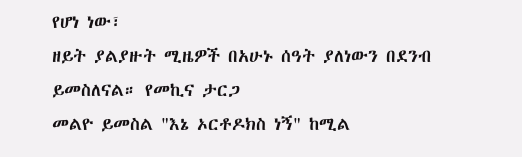የሆነ ነው፣
ዘይት ያልያዙት ሚዜዎች በአሁኑ ሰዓት ያለነውን በደንብ ይመስለናል። የመኪና ታርጋ
መልዮ ይመስል "እኔ ኦርቶዶክስ ነኝ" ከሚል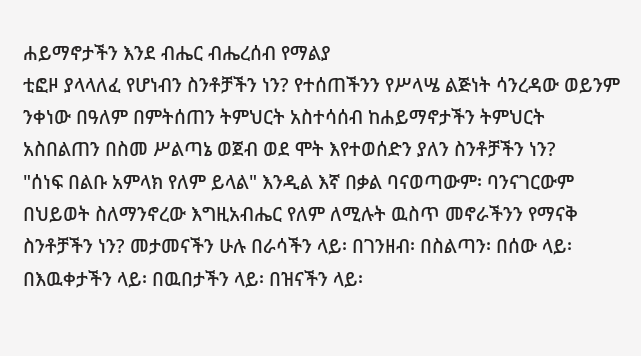ሐይማኖታችን እንደ ብሔር ብሔረሰብ የማልያ
ቲፎዞ ያላላለፈ የሆነብን ስንቶቻችን ነን? የተሰጠችንን የሥላሤ ልጅነት ሳንረዳው ወይንም
ንቀነው በዓለም በምትሰጠን ትምህርት አስተሳሰብ ከሐይማኖታችን ትምህርት
አስበልጠን በስመ ሥልጣኔ ወጀብ ወደ ሞት እየተወሰድን ያለን ስንቶቻችን ነን?
"ሰነፍ በልቡ አምላክ የለም ይላል" እንዲል እኛ በቃል ባናወጣውም፡ ባንናገርውም
በህይወት ስለማንኖረው እግዚአብሔር የለም ለሚሉት ዉስጥ መኖራችንን የማናቅ
ስንቶቻችን ነን? መታመናችን ሁሉ በራሳችን ላይ፡ በገንዘብ፡ በስልጣን፡ በሰው ላይ፡
በእዉቀታችን ላይ፡ በዉበታችን ላይ፡ በዝናችን ላይ፡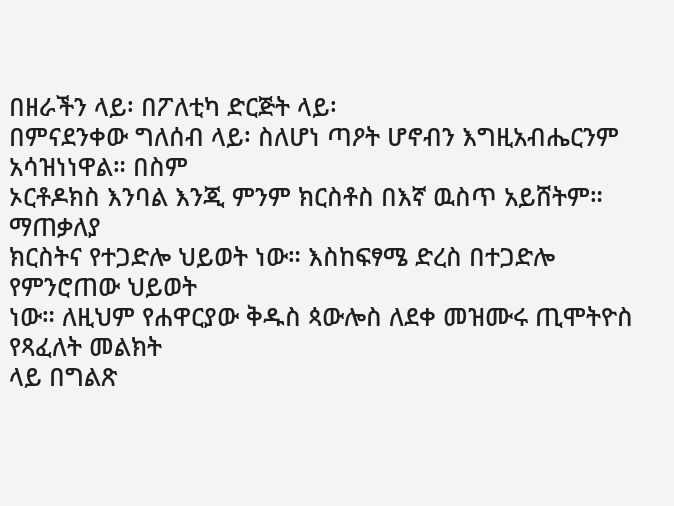በዘራችን ላይ፡ በፖለቲካ ድርጅት ላይ፡
በምናደንቀው ግለሰብ ላይ፡ ስለሆነ ጣዖት ሆኖብን እግዚአብሔርንም አሳዝነነዋል። በስም
ኦርቶዶክስ እንባል እንጂ ምንም ክርስቶስ በእኛ ዉስጥ አይሸትም።
ማጠቃለያ
ክርስትና የተጋድሎ ህይወት ነው። እስከፍፃሜ ድረስ በተጋድሎ የምንሮጠው ህይወት
ነው። ለዚህም የሐዋርያው ቅዱስ ጳውሎስ ለደቀ መዝሙሩ ጢሞትዮስ የጻፈለት መልክት
ላይ በግልጽ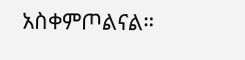አስቀምጦልናል።